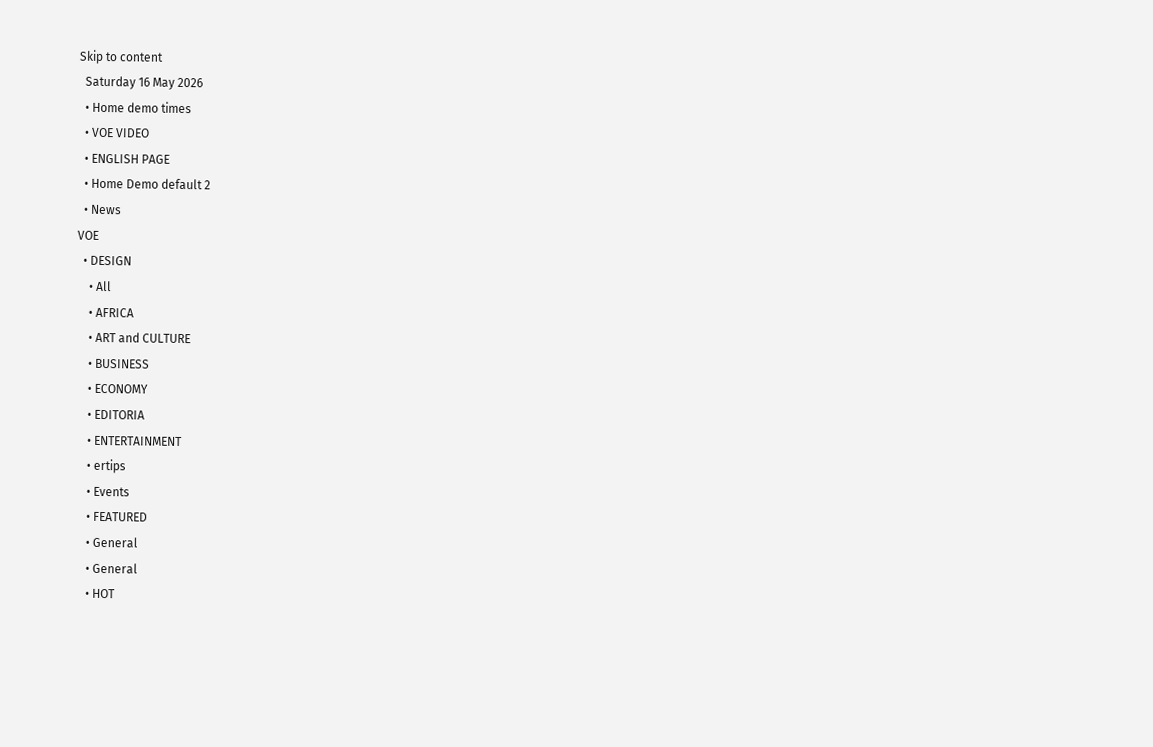Skip to content
  Saturday 16 May 2026
  • Home demo times
  • VOE VIDEO
  • ENGLISH PAGE
  • Home Demo default 2
  • News
VOE
  • DESIGN
    • All
    • AFRICA
    • ART and CULTURE
    • BUSINESS
    • ECONOMY
    • EDITORIA
    • ENTERTAINMENT
    • ertips
    • Events
    • FEATURED
    • General
    • General
    • HOT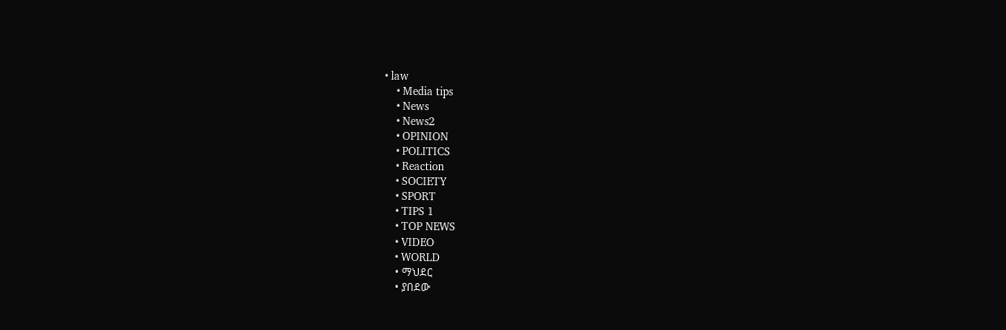• law
    • Media tips
    • News
    • News2
    • OPINION
    • POLITICS
    • Reaction
    • SOCIETY
    • SPORT
    • TIPS 1
    • TOP NEWS
    • VIDEO
    • WORLD
    • ማህደር
    • ያበደው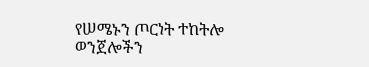የሠሜኑን ጦርነት ተከትሎ ወንጀሎችን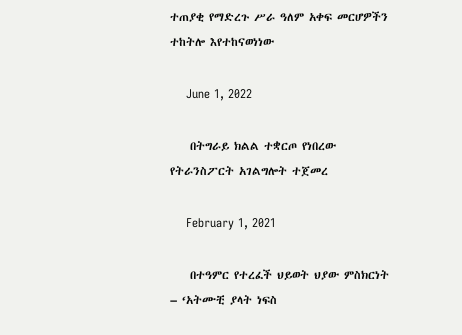ተጠያቂ የማድረጉ ሥራ ዓለም አቀፍ መርሆዎችን ተከትሎ እየተከናወነነው

    June 1, 2022

    በትግራይ ክልል ተቋርጦ የነበረው የትራንስፖርት አገልግሎት ተጀመረ

    February 1, 2021

    በተዓምር የተረፈች ህይወት ህያው ምስክርነት – ‘አትሙቺ ያላት ነፍስ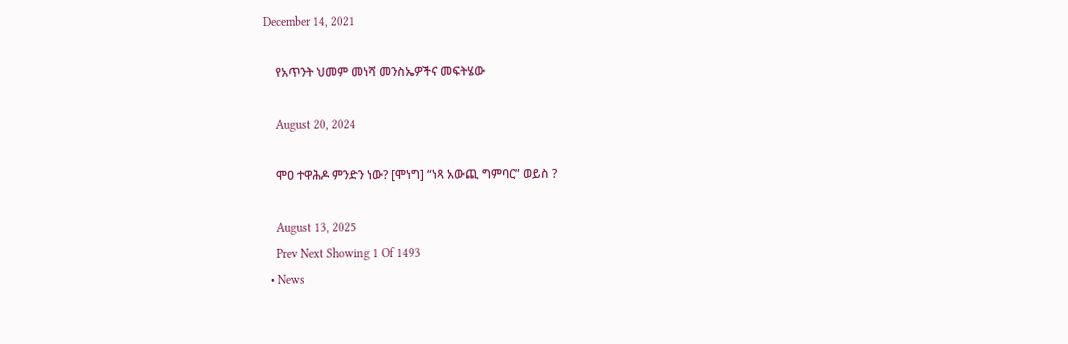December 14, 2021

    የአጥንት ህመም መነሻ መንስኤዎችና መፍትሄው

    August 20, 2024

    ሞዐ ተዋሕዶ ምንድን ነው? [ሞነግ] “ነጻ አውጪ ግምባር” ወይስ ?

    August 13, 2025
    Prev Next Showing 1 Of 1493
  • News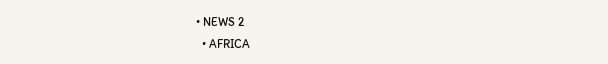• NEWS 2
  • AFRICA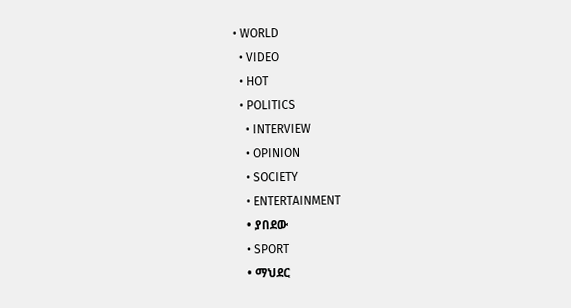• WORLD
  • VIDEO
  • HOT
  • POLITICS
    • INTERVIEW
    • OPINION
    • SOCIETY
    • ENTERTAINMENT
    • ያበደው
    • SPORT
    • ማህደር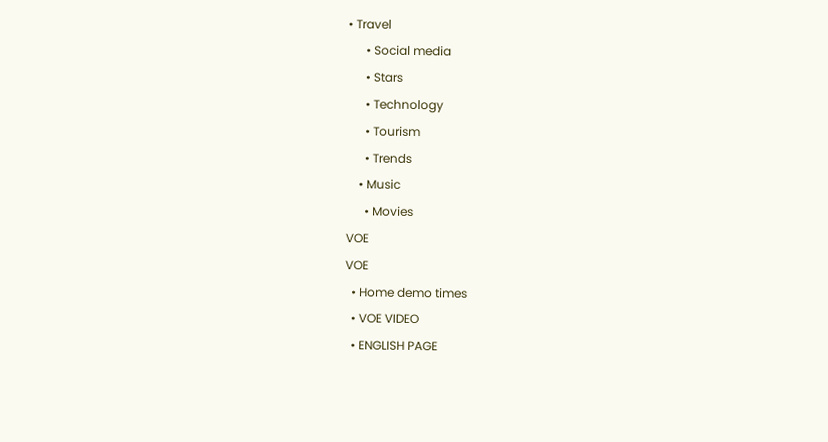• Travel
      • Social media
      • Stars
      • Technology
      • Tourism
      • Trends
    • Music
      • Movies
VOE
VOE
  • Home demo times
  • VOE VIDEO
  • ENGLISH PAGE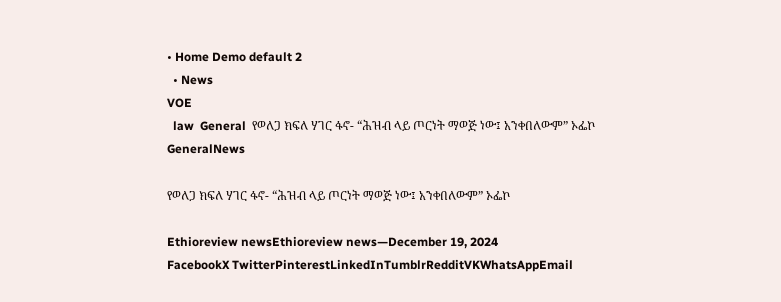• Home Demo default 2
  • News
VOE
  law  General  የወለጋ ክፍለ ሃገር ፋኖ- “ሕዝብ ላይ ጦርነት ማወጅ ነው፤ አንቀበለውም” ኦፌኮ
GeneralNews

የወለጋ ክፍለ ሃገር ፋኖ- “ሕዝብ ላይ ጦርነት ማወጅ ነው፤ አንቀበለውም” ኦፌኮ

Ethioreview newsEthioreview news—December 19, 2024
FacebookX TwitterPinterestLinkedInTumblrRedditVKWhatsAppEmail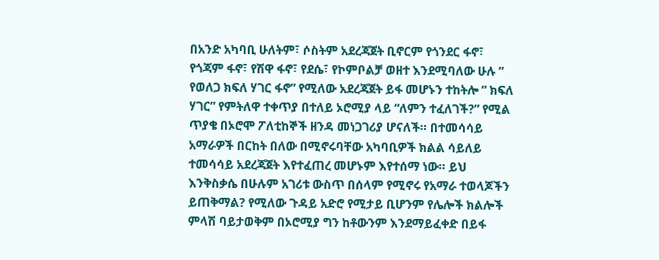በአንድ አካባቢ ሁለትም፣ ሶስትም አደረጃጀት ቢኖርም የጎንደር ፋኖ፣ የጎጃም ፋኖ፣ የሽዋ ፋኖ፣ የደሴ፣ የኮምቦልቻ ወዘተ እንደሚባለው ሁሉ ” የወለጋ ክፍለ ሃገር ፋኖ” የሚለው አደረጃጀት ይፋ መሆኑን ተከትሎ ” ክፍለ ሃገር” የምትለዋ ተቀጥያ በተለይ ኦሮሚያ ላይ “ለምን ተፈለገች?” የሚል ጥያቄ በኦሮሞ ፖለቲከኞች ዘንዳ መነጋገሪያ ሆናለች። በተመሳሳይ አማራዎች በርከት በለው በሚኖሩባቸው አካባቢዎች ክልል ሳይለይ ተመሳሳይ አደረጃጀት እየተፈጠረ መሆኑም እየተሰማ ነው። ይህ እንቅስቃሴ በሁሉም አገሪቱ ውስጥ በሰላም የሚኖሩ የአማራ ተወላጆችን ይጠቅማል? የሚለው ጉዳይ አድሮ የሚታይ ቢሆንም የሌሎች ክልሎች ምላሽ ባይታወቅም በኦሮሚያ ግን ከቶውንም እንደማይፈቀድ በይፋ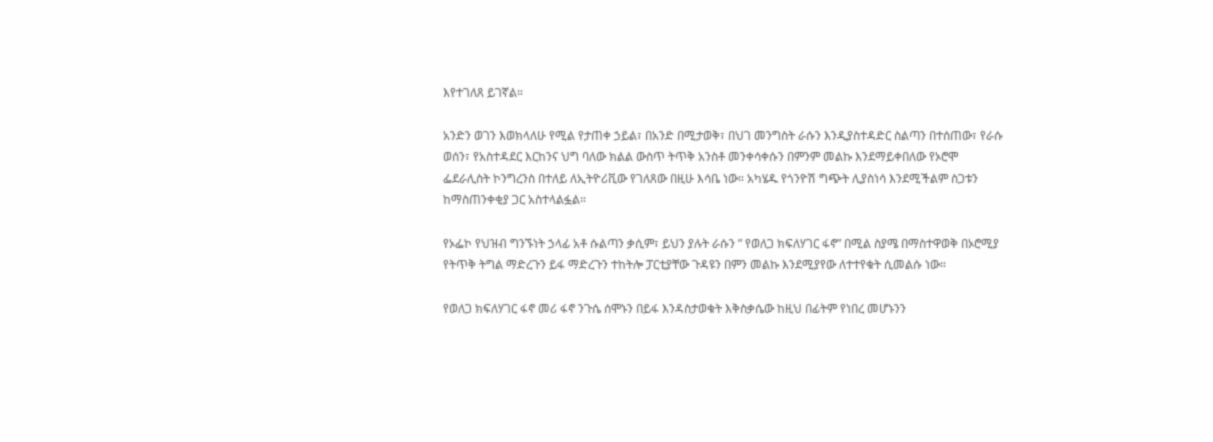እየተገለጸ ይገኛል።

አንድን ወገን እወክላለሁ የሚል የታጠቀ ኃይል፣ በአንድ በሚታወቅ፣ በህገ መንግስት ራሱን እንዲያስተዳድር ስልጣን በተሰጠው፣ የራሱ ወሰን፣ የአስተዳደር እርከንና ህግ ባለው ክልል ውስጥ ትጥቅ አንስቶ መንቀሳቀሱን በምንም መልኩ እንደማይቀበለው የኦሮሞ ፌደራሊስት ኮንግረንስ በተለይ ለኢትዮሪቪው የገለጸው በዚሁ እሳቤ ነው። አካሄዱ የጎንዮሽ ግጭት ሊያስነሳ እንደሚችልም ስጋቱን ከማስጠንቀቂያ ጋር አስተላልፏል።

የኦፌኮ የህዝብ ግንኙነት ኃላፊ አቶ ሱልጣን ቃሲም፣ ይህን ያሉት ራሱን ” የወለጋ ክፍለሃገር ፋኖ” በሚል ስያሜ በማስተዋወቅ በኦሮሚያ የትጥቅ ትግል ማድረጉን ይፋ ማድረጉን ተከትሎ ፓርቲያቸው ጉዳዩን በምን መልኩ እንደሚያየው ለተተየቁት ሲመልሱ ነው።

የወለጋ ክፍለሃገር ፋኖ መሪ ፋኖ ንጉሴ ሰሞኑን በይፋ እንዳስታወቁት እቅስቃሴው ከዚህ በፊትም የነበረ መሆኑንን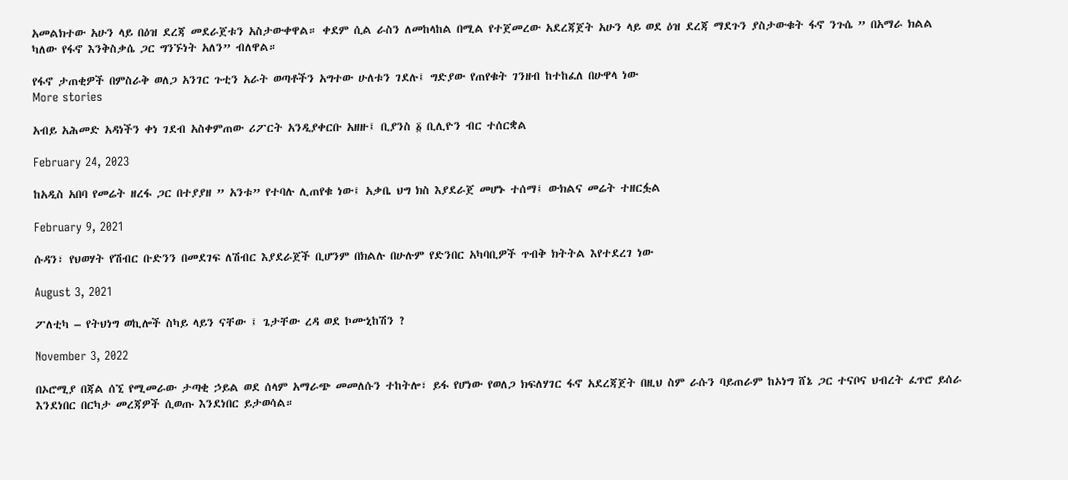አመልክተው አሁን ላይ በዕዝ ደረጃ መደራጀቱን አስታውቀዋል። ቀደም ሲል ራስን ለመከላከል በሚል የተጀመረው አደረጃጀት አሁን ላይ ወደ ዕዝ ደረጃ ማደጉን ያስታውቁት ፋኖ ንጉሴ ” በአማራ ክልል ካለው የፋኖ እንቅስቃሴ ጋር ግንኙነት አለን” ብለዋል።

የፋኖ ታጠቂዎች በምስራቅ ወለጋ አንገር ጉቲን አራት ወጣቶችን አግተው ሁለቱን ገደሉ፤ ግድያው የጠየቁት ገንዘብ ከተከፈለ በሁዋላ ነው
More stories

አብይ አሕመድ አዳነችን ቀነ ገደብ አስቀምጠው ሪፖርት አንዲያቀርቡ አዘዙ፤ ቢያንስ ፩ ቢሊዮን ብር ተሰርቋል

February 24, 2023

ከአዲስ አበባ የመሬት ዘረፋ ጋር በተያያዘ ” አንቱ” የተባሉ ሊጠየቁ ነው፤ አቃቤ ህግ ክስ እያደራጀ መሆኑ ተሰማ፤ ውክልና መሬት ተዘርፏል

February 9, 2021

ሱዳን፣ የህወሃት የሽብር ቡድንን በመደገፍ ለሽብር እያደራጀች ቢሆንም በክልሉ በሁሉም የድንበር አካባቢዎች ጥብቅ ክትትል እየተደረገ ነው

August 3, 2021

ፖለቲካ – የትህነግ ወኪሎች ስካይ ላይን ናቸው ፤ ጌታቸው ረዳ ወደ ኮሙኒከሽን ?

November 3, 2022

በኦሮሚያ በጃል ሰኚ የሚመራው ታጣቂ ኃይል ወደ ሰላም አማራጭ መመለሱን ተከትሎ፣ ይፋ የሆነው የወለጋ ክፍለሃገር ፋኖ አደረጃጀት በዚህ ስም ራሱን ባይጠራም ከኦነግ ሸኔ ጋር ተናቦና ህብረት ፈጥሮ ይሰራ እንደነበር በርካታ መረጃዎች ሲወጡ እንደነበር ይታወሳል።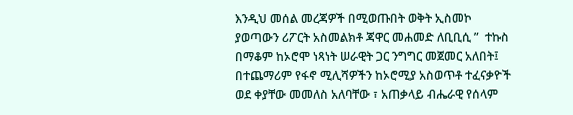እንዲህ መሰል መረጃዎች በሚወጡበት ወቅት ኢስመኮ ያወጣውን ሪፖርት አስመልክቶ ጃዋር መሐመድ ለቢቢሲ ”  ተኩስ በማቆም ከኦሮሞ ነጻነት ሠራዊት ጋር ንግግር መጀመር አለበት፤ በተጨማሪም የፋኖ ሚሊሻዎችን ከኦሮሚያ አስወጥቶ ተፈናቃዮች ወደ ቀያቸው መመለስ አለባቸው ፣ አጠቃላይ ብሔራዊ የሰላም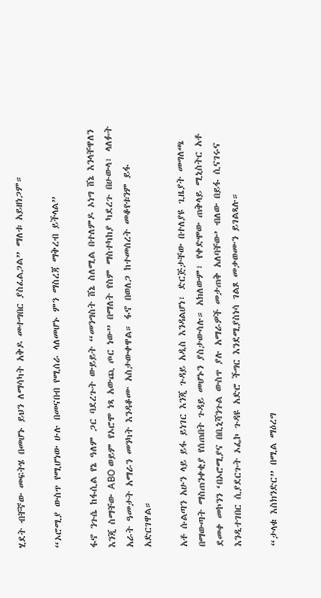ሂደት ብቸኛው መፍትሄ በመሆኑ ይህን ለማሳካት አቅዶ መተግበር ያስፈልጋል” ማለቱ አይዘነጋም።

“ኦሮሚያ ውስጥ የሚሆነው ሁሉ በመናበብ የሚሰራ ላለመሆኑ ምን ማስረጃ ማቅረብ ይችላል”

ፋኖ ንጉሴ ከፋሲል የኔ ዓለም ጋር ባደረጉት ውይይት “መንግስት ሸኔ ስለሚል በተለምዶ ኦነግ ሸኔ እንላቸዋለን እንጂ ስማቸው ABO ወይም የኦሮሞ ነጻ አውጪ ጦር ነው” በማለት የስም ማስተካከያ ካደረጉ በሁውላ፣ ላለፉት አራት ዓመታት አማራን መንካት እንዳቆሙ አስታውቀዋል። ፋኖ በወለጋ ከተመሰረት መቆየቱንም ይፋ አድርገዋል።

አቶ ሱልጣን አሁን ላይ ይፋ ይነገር እንጂ ጉዳይ አዲስ እንዳልሆነ፣ ድርጅታቸው በተለያዩ ጊዜያት መግለጫ በማውጣት ማስጠንቀቂያ የሰጠበት ጉዳይ መሆኑን ያስታውሳሉ። አክለውም፣ የቀድሞው ጠቅላይ ሚኒስትር አቶ ደመቀ መኮንን ‘በኦሮሚያና በቢኒሻንጉል ውስጥ ያሉ አማራዎች መታጠቅ አለባቸው’ ብለው በይፋ ሲናገሩና እንዲተገበር ሲያደርጉት ኦፌኮ ጉዳዩ አድሮ ችግር እንደሚያስነሳ ገልጾ መቃወሙን ይገልጻሉ።

“ታላቁ እስክንድር” በሚል ማዕረግ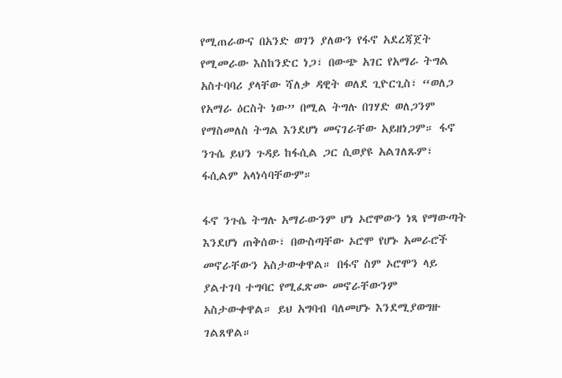የሚጠራውና በአንድ ወገን ያለውን የፋኖ አደረጃጀት የሚመራው እስከንድር ነጋ፣ በውጭ አገር የአማራ ትግል አስተባባሪ ያላቸው ሻለቃ ዳዊት ወለደ ጊዮርጊስ፣ “ወለጋ የአማራ ዕርስት ነው” በሚል ትግሉ በገሃድ ወለጋንም የማስመለስ ትግል እንደሆነ መናገራቸው አይዘነጋም። ፋኖ ንጉሴ ይህን ጉዳይ ከፋሲል ጋር ሲወያዩ አልገለጹም፣ ፋሲልም አላነሳባቸውም።

ፋኖ ንጉሴ ትግሉ አማራውንም ሆነ ኦሮሞውን ነጻ የማውጣት እንደሆነ ጠቅሰው፣ በውስጣቸው ኦሮሞ የሆኑ አመራሮች መኖራቸውን አስታውቀዋል። በፋኖ ስም ኦሮሞን ላይ ያልተገባ ተግባር የሚፈጽሙ መኖራቸውንም አስታውቀዋል። ይህ አግባብ ባለመሆኑ እንደሚያወግዙ ገልጸዋል።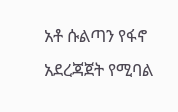አቶ ሱልጣን የፋኖ አደረጃጀት የሚባል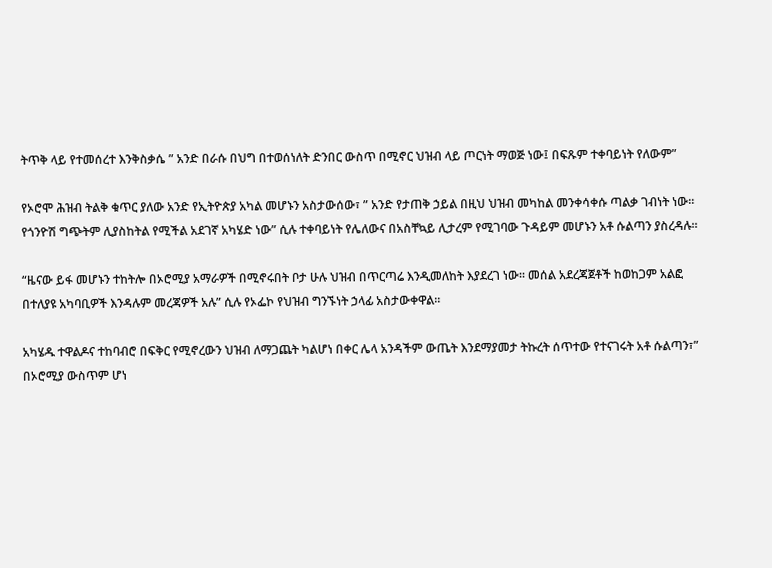ትጥቅ ላይ የተመሰረተ እንቅስቃሴ ” አንድ በራሱ በህግ በተወሰነለት ድንበር ውስጥ በሚኖር ህዝብ ላይ ጦርነት ማወጅ ነው፤ በፍጹም ተቀባይነት የለውም”

የኦሮሞ ሕዝብ ትልቅ ቁጥር ያለው አንድ የኢትዮጵያ አካል መሆኑን አስታውሰው፣ ” አንድ የታጠቅ ኃይል በዚህ ህዝብ መካከል መንቀሳቀሱ ጣልቃ ገብነት ነው። የጎንዮሽ ግጭትም ሊያስከትል የሚችል አደገኛ አካሄድ ነው” ሲሉ ተቀባይነት የሌለውና በአስቸኳይ ሊታረም የሚገባው ጉዳይም መሆኑን አቶ ሱልጣን ያስረዳሉ።

“ዜናው ይፋ መሆኑን ተከትሎ በኦሮሚያ አማራዎች በሚኖሩበት ቦታ ሁሉ ህዝብ በጥርጣሬ እንዲመለከት እያደረገ ነው። መሰል አደረጃጀቶች ከወከጋም አልፎ በተለያዩ አካባቢዎች እንዳሉም መረጃዎች አሉ” ሲሉ የኦፌኮ የህዝብ ግንኙነት ኃላፊ አስታውቀዋል።

አካሄዱ ተዋልዶና ተከባብሮ በፍቅር የሚኖረውን ህዝብ ለማጋጨት ካልሆነ በቀር ሌላ አንዳችም ውጤት እንደማያመታ ትኩረት ሰጥተው የተናገሩት አቶ ሱልጣን፣” በኦሮሚያ ውስጥም ሆነ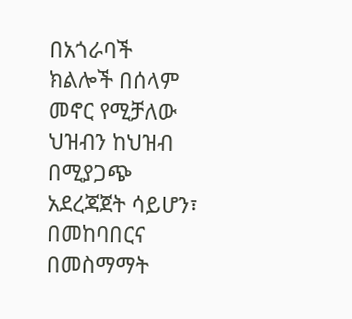በአጎራባች ክልሎች በሰላም መኖር የሚቻለው ህዝብን ከህዝብ በሚያጋጭ አደረጃጀት ሳይሆን፣ በመከባበርና በመስማማት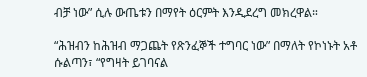ብቻ ነው” ሲሉ ውጤቱን በማየት ዕርምት እንዲደረግ መክረዋል።

“ሕዝብን ከሕዝብ ማጋጨት የጽንፈኞች ተግባር ነው” በማለት የኮነኑት አቶ ሱልጣን፣ “የግዛት ይገባናል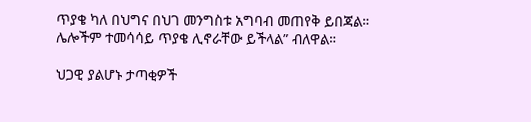ጥያቄ ካለ በህግና በህገ መንግስቱ አግባብ መጠየቅ ይበጃል። ሌሎችም ተመሳሳይ ጥያቄ ሊኖራቸው ይችላል” ብለዋል።

ህጋዊ ያልሆኑ ታጣቂዎች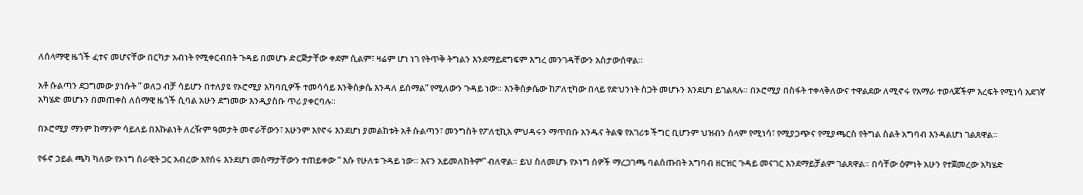ለሰላማዊ ዜጎች ፈተና መሆናቸው በርካታ አብነት የሚቀርብበት ጉዳይ በመሆኑ ድርጅታቸው ቀደም ሲልም፣ ዛሬም ሆነ ነገ የትጥቅ ትግልን እንደማይደግፍም እግረ መንገዳቸውን አስታውሰዋል።

አቶ ሱልጣን ደጋግመው ያነሱት ” ወለጋ ብቻ ሳይሆን በተለያዩ የኦሮሚያ አካባቢዎች ተመሳሳይ እንቅስቃሴ እንዳለ ይሰማል” የሚለውን ጉዳይ ነው። እንቅስቃሴው ከፖለቲካው በላይ የድህንነት ስጋት መሆኑን እንደሆነ ይገልጻሉ። በኦሮሚያ በስፋት ተቀላቅለውና ተዋልደው ለሚኖሩ የአማራ ተወላጆችም እረፍት የሚነሳ አደገኛ አካሄድ መሆኑን በመጠቀስ ለሰማዊ ዜጎች ሲባል አሁን ደግመው እንዲያስቡ ጥሪ ያቀርባሉ።

በኦሮሚያ ማንም ከማንም ሳይለይ በእኩልነት ለረዥም ዓመታት መኖራቸውን፣ አሁንም እየኖሩ እንደሆነ ያመልከቱት አቶ ሱልጣን፣ መንግስት የፖለቲኪአ ምህዳሩን ማጥበቡ አንዱና ትልቁ የአገሪቱ ችግር ቢሆንም ህዝብን ሰላም የሚነሳ፣ የሚያጋጭና የሚያጫርስ የትግል ስልት አግባብ እንዳልሆነ ገልጸዋል።

የፋኖ ኃይል ጫካ ካለው የኦነግ ሰራዊት ጋር አብረው እየሰሩ እንደሆነ መስማታቸውን ተጠይቀው ” እሱ የሁለቱ ጉዳይ ነው። እናን አይመለከትም” ብለዋል። ይህ ስለመሆኑ የኦነግ ሰዎች ማረጋገጫ ባልሰጡበት አግባብ ዘርዝር ጉዳይ መናገር እንደማይቻልም ገልጸዋል። በሳቸው ዕምነት አሁን የተጀመረው አካሄድ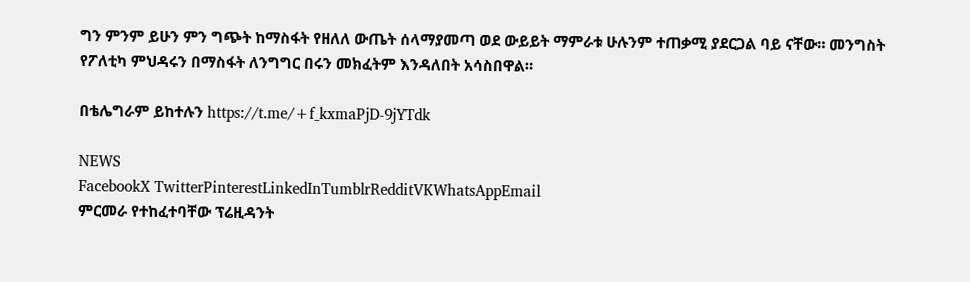ግን ምንም ይሁን ምን ግጭት ከማስፋት የዘለለ ውጤት ሰላማያመጣ ወደ ውይይት ማምራቱ ሁሉንም ተጠቃሚ ያደርጋል ባይ ናቸው። መንግስት የፖለቲካ ምህዳሩን በማስፋት ለንግግር በሩን መክፈትም እንዳለበት አሳስበዋል።

በቴሌግራም ይከተሉን https://t.me/+f_kxmaPjD-9jYTdk

NEWS
FacebookX TwitterPinterestLinkedInTumblrRedditVKWhatsAppEmail
ምርመራ የተከፈተባቸው ፕሬዚዳንት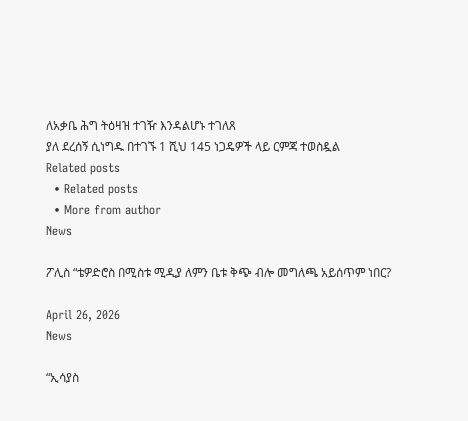ለአቃቤ ሕግ ትዕዛዝ ተገዥ እንዳልሆኑ ተገለጸ
ያለ ደረሰኝ ሲነግዱ በተገኙ 1 ሺህ 145 ነጋዴዎች ላይ ርምጃ ተወስዷል
Related posts
  • Related posts
  • More from author
News

ፖሊስ “ቴዎድሮስ በሚስቱ ሚዲያ ለምን ቤቱ ቅጭ ብሎ መግለጫ አይሰጥም ነበር?

April 26, 2026
News

“ኢሳያስ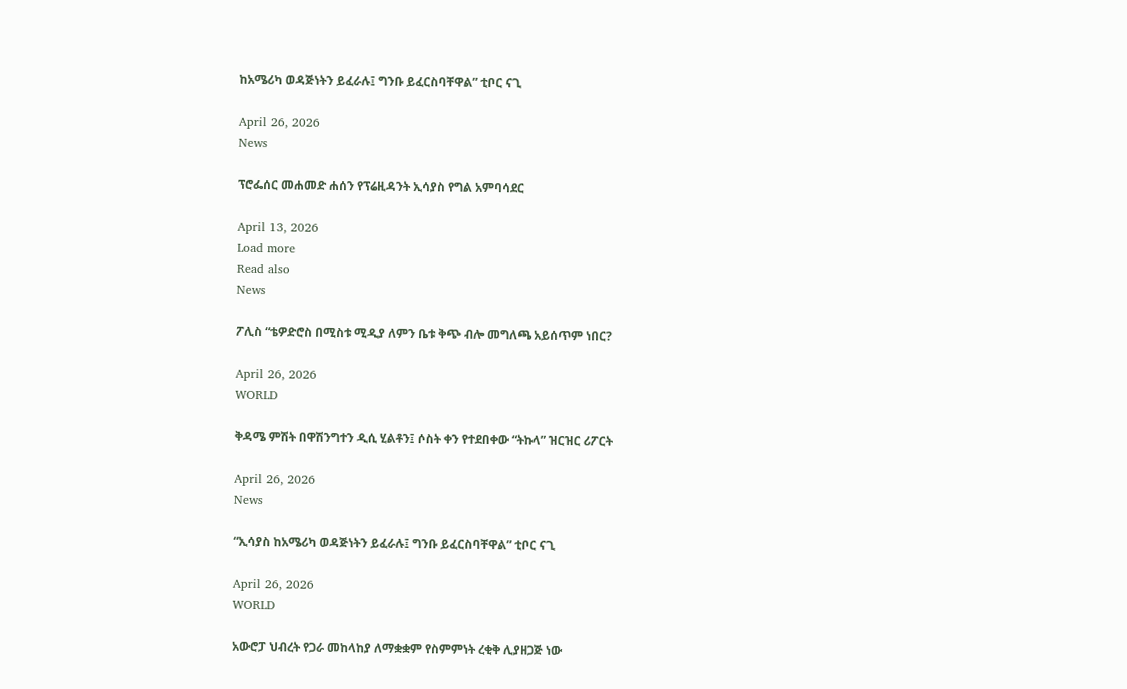ከአሜሪካ ወዳጅነትን ይፈራሉ፤ ግንቡ ይፈርስባቸዋል” ቲቦር ናጊ

April 26, 2026
News

ፕሮፌሰር መሐመድ ሐሰን የፕሬዚዳንት ኢሳያስ የግል አምባሳደር

April 13, 2026
Load more
Read also
News

ፖሊስ “ቴዎድሮስ በሚስቱ ሚዲያ ለምን ቤቱ ቅጭ ብሎ መግለጫ አይሰጥም ነበር?

April 26, 2026
WORLD

ቅዳሜ ምሽት በዋሽንግተን ዲሲ ሂልቶን፤ ሶስት ቀን የተደበቀው “ትኩላ” ዝርዝር ሪፖርት

April 26, 2026
News

“ኢሳያስ ከአሜሪካ ወዳጅነትን ይፈራሉ፤ ግንቡ ይፈርስባቸዋል” ቲቦር ናጊ

April 26, 2026
WORLD

አውሮፓ ህብረት የጋራ መከላከያ ለማቋቋም የስምምነት ረቂቅ ሊያዘጋጅ ነው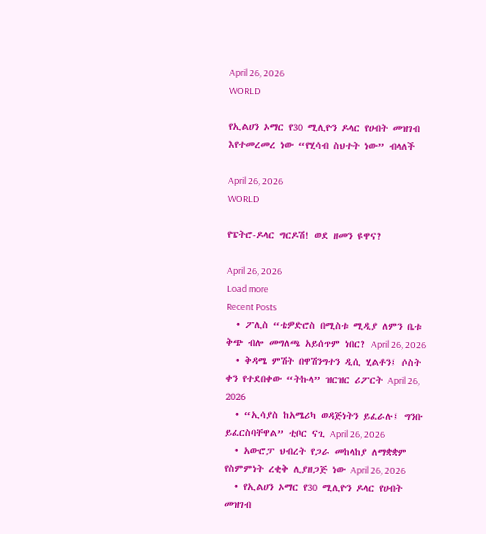April 26, 2026
WORLD

የኢልሀን ኦማር የ30 ሚሊዮን ዶላር የሀብት መዝገብ እየተመረመረ ነው “የሂሳብ ስህተት ነው” ብላለች

April 26, 2026
WORLD

የፔትሮ-ዶላር ግርዶሽ! ወደ ዘመን ዩዋና?

April 26, 2026
Load more
Recent Posts
  • ፖሊስ “ቴዎድሮስ በሚስቱ ሚዲያ ለምን ቤቱ ቅጭ ብሎ መግለጫ አይሰጥም ነበር? April 26, 2026
  • ቅዳሜ ምሽት በዋሽንግተን ዲሲ ሂልቶን፤ ሶስት ቀን የተደበቀው “ትኩላ” ዝርዝር ሪፖርት April 26, 2026
  • “ኢሳያስ ከአሜሪካ ወዳጅነትን ይፈራሉ፤ ግንቡ ይፈርስባቸዋል” ቲቦር ናጊ April 26, 2026
  • አውሮፓ ህብረት የጋራ መከላከያ ለማቋቋም የስምምነት ረቂቅ ሊያዘጋጅ ነው April 26, 2026
  • የኢልሀን ኦማር የ30 ሚሊዮን ዶላር የሀብት መዝገብ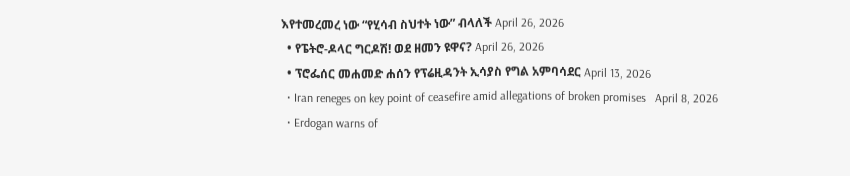እየተመረመረ ነው “የሂሳብ ስህተት ነው” ብላለች April 26, 2026
  • የፔትሮ-ዶላር ግርዶሽ! ወደ ዘመን ዩዋና? April 26, 2026
  • ፕሮፌሰር መሐመድ ሐሰን የፕሬዚዳንት ኢሳያስ የግል አምባሳደር April 13, 2026
  • Iran reneges on key point of ceasefire amid allegations of broken promises   April 8, 2026
  • Erdogan warns of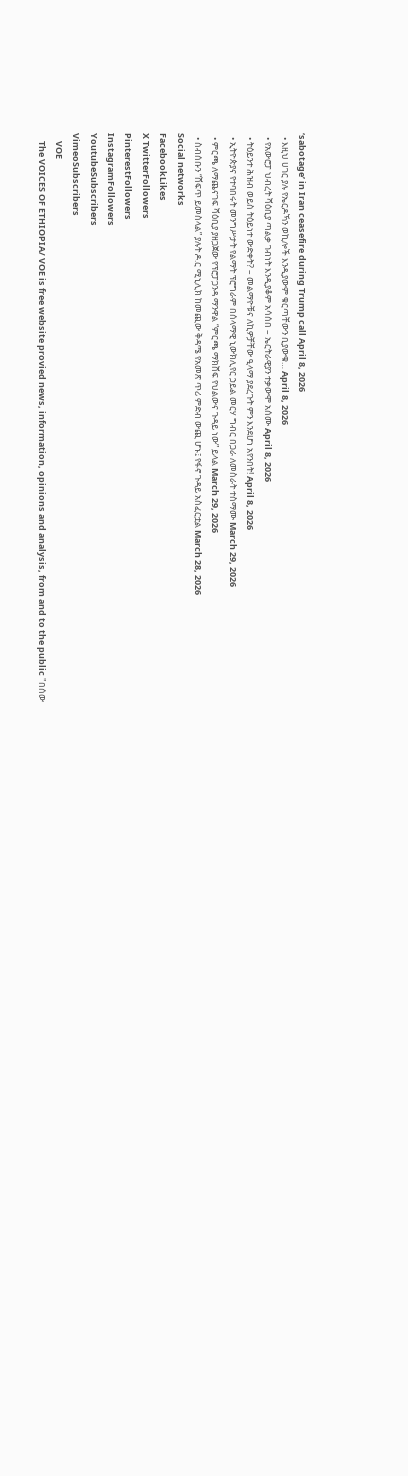‘sabotage’ in Iran ceasefire during Trump call April 8, 2026
  • እዚህ ሀገር ያሉ የኤርዶኻን ወኪሎች እንዲያውም ቁርጣቸውን ቢያውቁ… April 8, 2026
  • የአውሮፓ ህብረት ሻዕቢያ ጣልቃ ገብነት እንዲያቆም አሳሰበ – ኤርትራዊያን ተቃውሞ አሰሙ April 8, 2026
  • ትዕይንተ ሕዝብ ወይስ ትዕይነተ ውድቀት? – መልማዮቹና ለኪዎቻቸው ዒላማ ያደረጉት ምን እንደሆነ አየንበት! April 8, 2026
  • ኢትዮጵያና የተባበሩት መንግሥታት የልማት ፕሮግራም በሰላማዊ ኒውክሊየር ኃይል መርሃ ግብር በጋራ ለመስራት ተስማሙ March 29, 2026
  • ምርጫ ለማጨናገፍ ሻዕቢያ ያዘጋጀው የፕሮፓጋንዳ ማንዋል “ምርጫ ማክሸፍ የህልውና ጉዳይ ነው” ይላል March 29, 2026
  • ስብሰቡን “ሸፍጥ ይመስላል” ያሉት ዶ.ር ሚኒሊክ ከመጪው ቅዳሜ የአመጽ ጥሪ ምድብ ውጪ ሆኑ፤ የፋኖ ጉዳይ አስፈርቷል March 28, 2026
Social networks
FacebookLikes
X TwitterFollowers
PinterestFollowers
InstagramFollowers
YoutubeSubscribers
VimeoSubscribers
    VOE
    The VOICES OF ETHIOPIA/ VOE is free website provied news, information, opinions and analysis, from and to the public "በሰው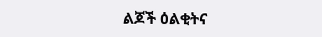ልጆች ዕልቂትና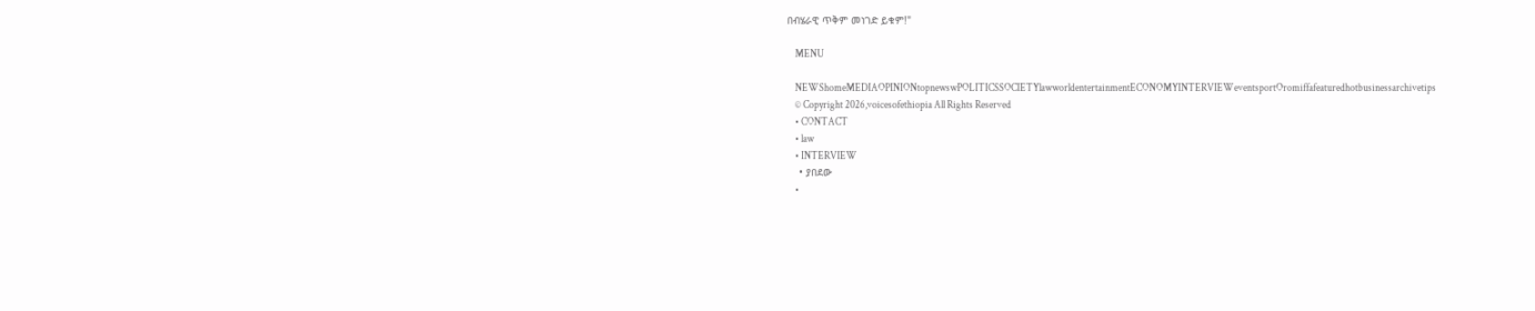በብሄራዊ ጥቅም መነገድ ይቁም!"

    MENU

    NEWShomeMEDIAOPINIONtopnewswPOLITICSSOCIETYlawworldentertainmentECONOMYINTERVIEWeventsportOromiffafeaturedhotbusinessarchivetips
    © Copyright 2026,voicesofethiopia All Rights Reserved
    • CONTACT
    • law
    • INTERVIEW
    • ያበደው
    •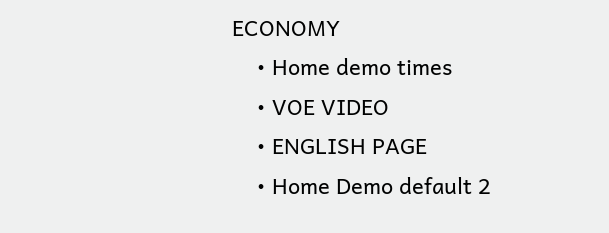ECONOMY
    • Home demo times
    • VOE VIDEO
    • ENGLISH PAGE
    • Home Demo default 2